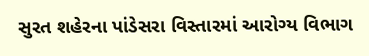સુરત શહેરના પાંડેસરા વિસ્તારમાં આરોગ્ય વિભાગ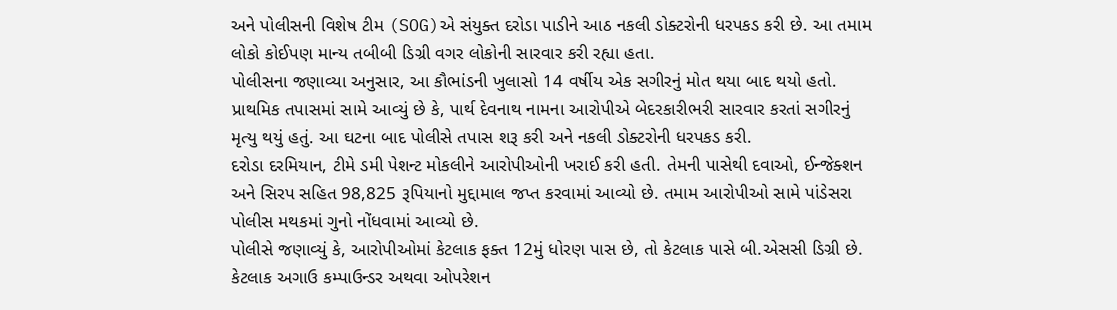અને પોલીસની વિશેષ ટીમ (SOG)એ સંયુક્ત દરોડા પાડીને આઠ નકલી ડોક્ટરોની ધરપકડ કરી છે. આ તમામ લોકો કોઈપણ માન્ય તબીબી ડિગ્રી વગર લોકોની સારવાર કરી રહ્યા હતા.
પોલીસના જણાવ્યા અનુસાર, આ કૌભાંડની ખુલાસો 14 વર્ષીય એક સગીરનું મોત થયા બાદ થયો હતો. પ્રાથમિક તપાસમાં સામે આવ્યું છે કે, પાર્થ દેવનાથ નામના આરોપીએ બેદરકારીભરી સારવાર કરતાં સગીરનું મૃત્યુ થયું હતું. આ ઘટના બાદ પોલીસે તપાસ શરૂ કરી અને નકલી ડોક્ટરોની ધરપકડ કરી.
દરોડા દરમિયાન, ટીમે ડમી પેશન્ટ મોકલીને આરોપીઓની ખરાઈ કરી હતી. તેમની પાસેથી દવાઓ, ઈન્જેક્શન અને સિરપ સહિત 98,825 રૂપિયાનો મુદ્દામાલ જપ્ત કરવામાં આવ્યો છે. તમામ આરોપીઓ સામે પાંડેસરા પોલીસ મથકમાં ગુનો નોંધવામાં આવ્યો છે.
પોલીસે જણાવ્યું કે, આરોપીઓમાં કેટલાક ફક્ત 12મું ધોરણ પાસ છે, તો કેટલાક પાસે બી.એસસી ડિગ્રી છે. કેટલાક અગાઉ કમ્પાઉન્ડર અથવા ઓપરેશન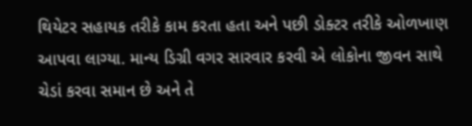થિયેટર સહાયક તરીકે કામ કરતા હતા અને પછી ડોક્ટર તરીકે ઓળખાણ આપવા લાગ્યા. માન્ય ડિગ્રી વગર સારવાર કરવી એ લોકોના જીવન સાથે ચેડાં કરવા સમાન છે અને તે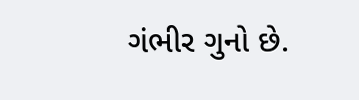ગંભીર ગુનો છે.